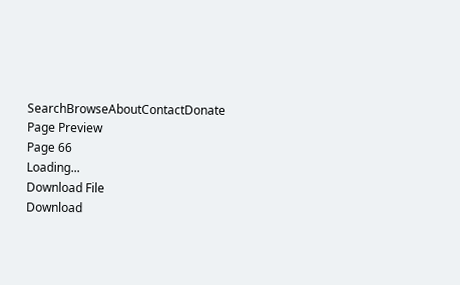SearchBrowseAboutContactDonate
Page Preview
Page 66
Loading...
Download File
Download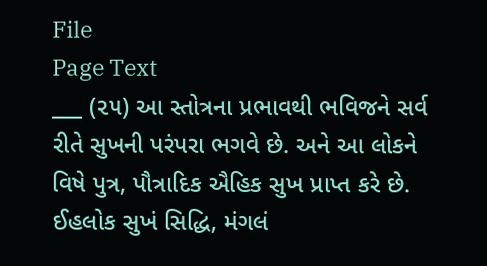File
Page Text
___ (૨૫) આ સ્તોત્રના પ્રભાવથી ભવિજને સર્વ રીતે સુખની પરંપરા ભગવે છે. અને આ લોકને વિષે પુત્ર, પૌત્રાદિક ઐહિક સુખ પ્રાપ્ત કરે છે. ઈહલોક સુખં સિદ્ધિ, મંગલં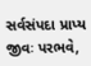સર્વસંપદા પ્રાપ્ય જીવઃ પરભવે,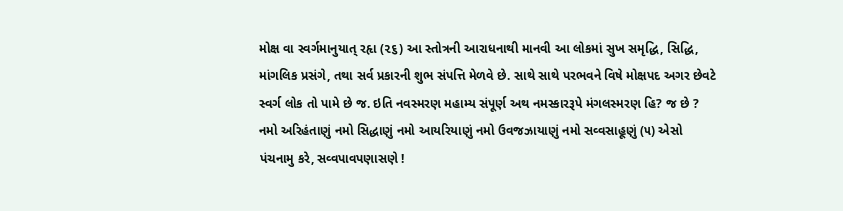મોક્ષ વા સ્વર્ગમાનુયાત્ રહૃા (૨૬) આ સ્તોત્રની આરાધનાથી માનવી આ લોકમાં સુખ સમૃદ્ધિ, સિદ્ધિ, માંગલિક પ્રસંગે, તથા સર્વ પ્રકારની શુભ સંપત્તિ મેળવે છે. સાથે સાથે પરભવને વિષે મોક્ષપદ અગર છેવટે સ્વર્ગ લોક તો પામે છે જ. ઇતિ નવસ્મરણ મહામ્ય સંપૂર્ણ અથ નમસ્કારરૂપે મંગલસ્મરણ હિ? જ છે ? નમો અરિહંતાણું નમો સિદ્ધાણું નમો આયરિયાણું નમો ઉવજઝાયાણું નમો સવ્વસાહૂણું (૫) એસો પંચનામુ કરે, સવ્વપાવપણાસણે !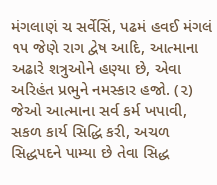મંગલાણં ચ સર્વેસિં, પઢમં હવઈ મંગલં ૧૫ જેણે રાગ દ્વેષ આદિ, આત્માના અઢારે શત્રુઓને હણ્યા છે, એવા અરિહંત પ્રભુને નમસ્કાર હજો. (૨) જેઓ આત્માના સર્વ કર્મ ખપાવી, સકળ કાર્ય સિદ્ધિ કરી, અચળ સિદ્ધપદને પામ્યા છે તેવા સિદ્ધ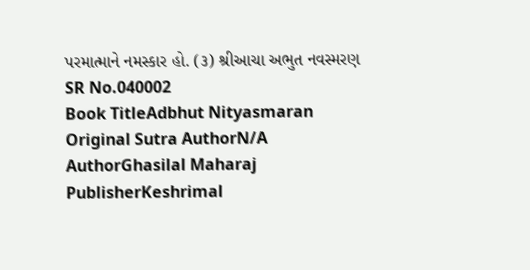પરમાત્માને નમસ્કાર હો. (૩) શ્રીઆચા અભુત નવસ્મરણ
SR No.040002
Book TitleAdbhut Nityasmaran
Original Sutra AuthorN/A
AuthorGhasilal Maharaj
PublisherKeshrimal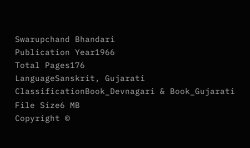Swarupchand Bhandari
Publication Year1966
Total Pages176
LanguageSanskrit, Gujarati
ClassificationBook_Devnagari & Book_Gujarati
File Size6 MB
Copyright ©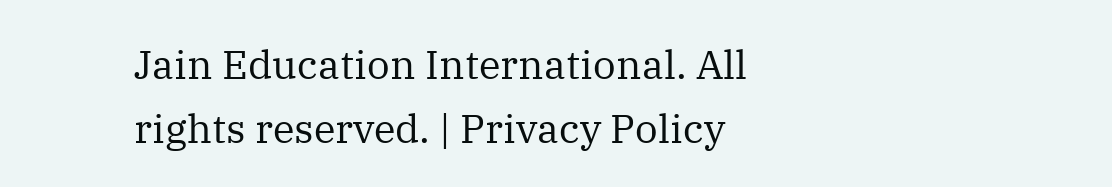Jain Education International. All rights reserved. | Privacy Policy